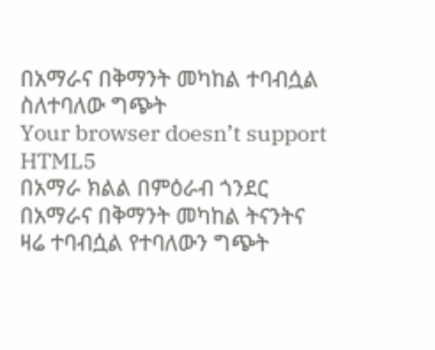በአማራና በቅማንት መካከል ተባብሷል ስለተባለው ግጭት
Your browser doesn’t support HTML5
በአማራ ክልል በምዕራብ ጎንደር በአማራና በቅማንት መካከል ትናንትና ዛሬ ተባብሷል የተባለውን ግጭት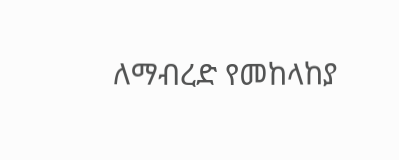ለማብረድ የመከላከያ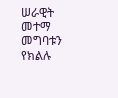ሠራዊት መተማ መግባቱን የክልሉ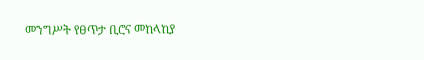መንግሥት የፀጥታ ቢሮና መከላከያ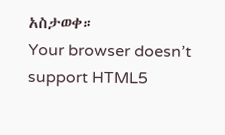አስታወቀ።
Your browser doesn’t support HTML5